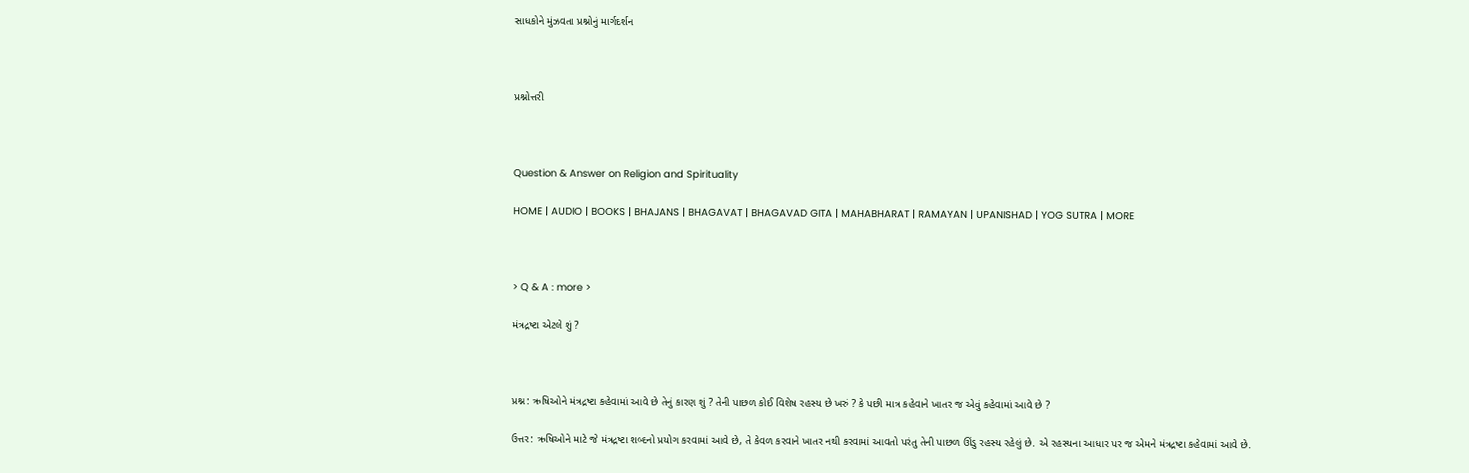સાધકોને મુંઝવતા પ્રશ્નોનું માર્ગદર્શન



પ્રશ્નોત્તરી



Question & Answer on Religion and Spirituality

HOME | AUDIO | BOOKS | BHAJANS | BHAGAVAT | BHAGAVAD GITA | MAHABHARAT | RAMAYAN | UPANISHAD | YOG SUTRA | MORE



> Q & A : more >

મંત્રદ્રષ્ટા એટલે શું ?



પ્રશ્ન: ઋષિઓને મંત્રદ્રષ્ટા કહેવામાં આવે છે તેનું કારણ શું ? તેની પાછળ કોઈ વિશેષ રહસ્ય છે ખરું ? કે પછી માત્ર કહેવાને ખાતર જ એવું કહેવામાં આવે છે ?

ઉત્તર: ઋષિઓને માટે જે મંત્રદ્રષ્ટા શબ્દનો પ્રયોગ કરવામાં આવે છે, તે કેવળ કરવાને ખાતર નથી કરવામાં આવતો પરંતુ તેની પાછળ ઊંડુ રહસ્ય રહેલું છે. એ રહસ્યના આધાર પર જ એમને મંત્રદ્રષ્ટા કહેવામાં આવે છે.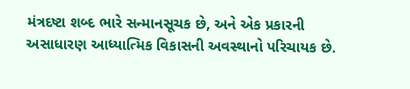મંત્રદષ્ટા શબ્દ ભારે સન્માનસૂચક છે, અને એક પ્રકારની અસાધારણ આધ્યાત્મિક વિકાસની અવસ્થાનો પરિચાયક છે.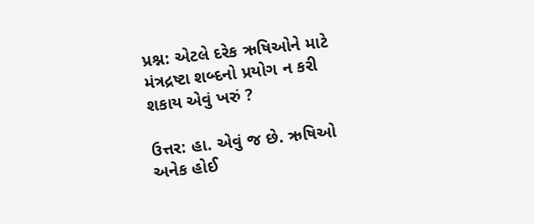પ્રશ્ન: એટલે દરેક ઋષિઓને માટે મંત્રદ્રષ્ટા શબ્દનો પ્રયોગ ન કરી શકાય એવું ખરું ?

ઉત્તર: હા. એવું જ છે. ઋષિઓ અનેક હોઈ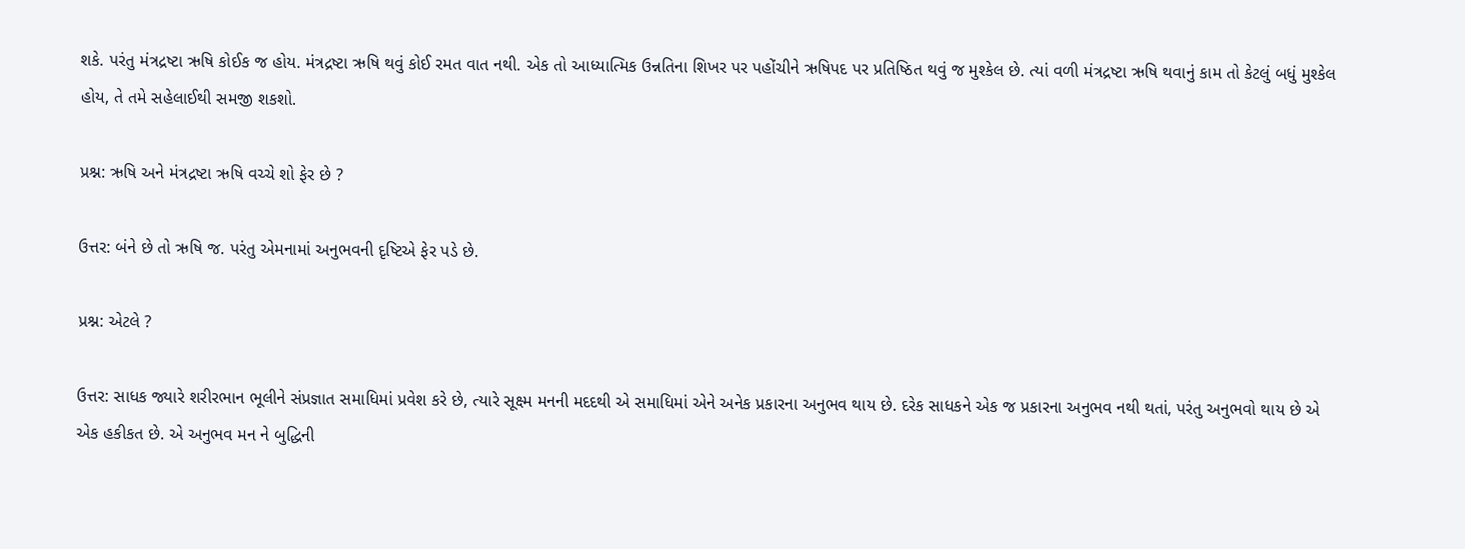શકે. પરંતુ મંત્રદ્રષ્ટા ઋષિ કોઈક જ હોય. મંત્રદ્રષ્ટા ઋષિ થવું કોઈ રમત વાત નથી. એક તો આધ્યાત્મિક ઉન્નતિના શિખર પર પહોંચીને ઋષિપદ પર પ્રતિષ્ઠિત થવું જ મુશ્કેલ છે. ત્યાં વળી મંત્રદ્રષ્ટા ઋષિ થવાનું કામ તો કેટલું બધું મુશ્કેલ હોય, તે તમે સહેલાઈથી સમજી શકશો.

પ્રશ્ન: ઋષિ અને મંત્રદ્રષ્ટા ઋષિ વચ્ચે શો ફેર છે ?

ઉત્તર: બંને છે તો ઋષિ જ. પરંતુ એમનામાં અનુભવની દૃષ્ટિએ ફેર પડે છે.

પ્રશ્ન: એટલે ?

ઉત્તર: સાધક જ્યારે શરીરભાન ભૂલીને સંપ્રજ્ઞાત સમાધિમાં પ્રવેશ કરે છે, ત્યારે સૂક્ષ્મ મનની મદદથી એ સમાધિમાં એને અનેક પ્રકારના અનુભવ થાય છે. દરેક સાધકને એક જ પ્રકારના અનુભવ નથી થતાં, પરંતુ અનુભવો થાય છે એ એક હકીકત છે. એ અનુભવ મન ને બુદ્ધિની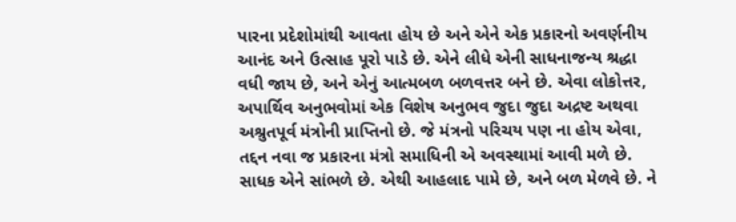પારના પ્રદેશોમાંથી આવતા હોય છે અને એને એક પ્રકારનો અવર્ણનીય આનંદ અને ઉત્સાહ પૂરો પાડે છે. એને લીધે એની સાધનાજન્ય શ્રદ્ધા વધી જાય છે, અને એનું આત્મબળ બળવત્તર બને છે. એવા લોકોત્તર, અપાર્થિવ અનુભવોમાં એક વિશેષ અનુભવ જુદા જુદા અદ્રષ્ટ અથવા અશ્રુતપૂર્વ મંત્રોની પ્રાપ્તિનો છે. જે મંત્રનો પરિચય પણ ના હોય એવા, તદ્દન નવા જ પ્રકારના મંત્રો સમાધિની એ અવસ્થામાં આવી મળે છે. સાધક એને સાંભળે છે. એથી આહલાદ પામે છે, અને બળ મેળવે છે. ને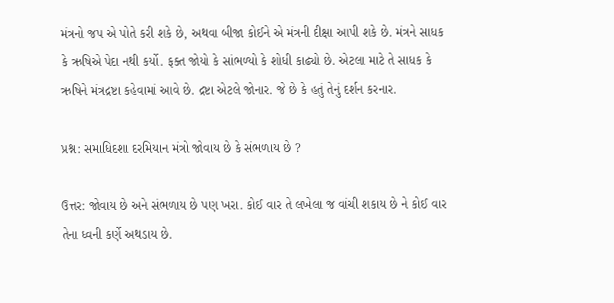મંત્રનો જપ એ પોતે કરી શકે છે, અથવા બીજા કોઈને એ મંત્રની દીક્ષા આપી શકે છે. મંત્રને સાધક કે ઋષિએ પેદા નથી કર્યો. ફક્ત જોયો કે સાંભળ્યો કે શોધી કાઢ્યો છે. એટલા માટે તે સાધક કે ઋષિને મંત્રદ્રષ્ટા કહેવામાં આવે છે. દ્રષ્ટા એટલે જોનાર. જે છે કે હતું તેનું દર્શન કરનાર.

પ્રશ્ન: સમાધિદશા દરમિયાન મંત્રો જોવાય છે કે સંભળાય છે ?

ઉત્તર: જોવાય છે અને સંભળાય છે પણ ખરા. કોઈ વાર તે લખેલા જ વાંચી શકાય છે ને કોઈ વાર તેના ધ્વની કર્ણે અથડાય છે.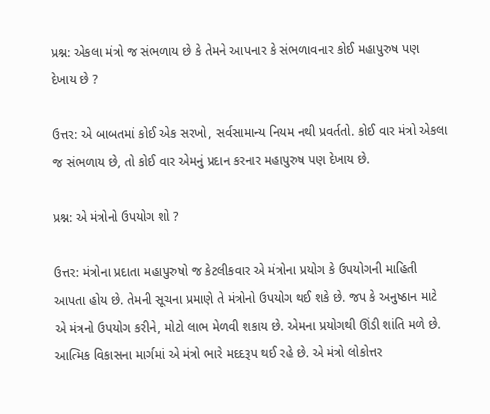પ્રશ્ન: એકલા મંત્રો જ સંભળાય છે કે તેમને આપનાર કે સંભળાવનાર કોઈ મહાપુરુષ પણ દેખાય છે ?

ઉત્તર: એ બાબતમાં કોઈ એક સરખો, સર્વસામાન્ય નિયમ નથી પ્રવર્તતો. કોઈ વાર મંત્રો એકલા જ સંભળાય છે, તો કોઈ વાર એમનું પ્રદાન કરનાર મહાપુરુષ પણ દેખાય છે.

પ્રશ્ન: એ મંત્રોનો ઉપયોગ શો ?

ઉત્તર: મંત્રોના પ્રદાતા મહાપુરુષો જ કેટલીકવાર એ મંત્રોના પ્રયોગ કે ઉપયોગની માહિતી આપતા હોય છે. તેમની સૂચના પ્રમાણે તે મંત્રોનો ઉપયોગ થઈ શકે છે. જપ કે અનુષ્ઠાન માટે એ મંત્રનો ઉપયોગ કરીને, મોટો લાભ મેળવી શકાય છે. એમના પ્રયોગથી ઊંડી શાંતિ મળે છે. આત્મિક વિકાસના માર્ગમાં એ મંત્રો ભારે મદદરૂપ થઈ રહે છે. એ મંત્રો લોકોત્તર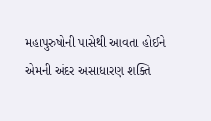મહાપુરુષોની પાસેથી આવતા હોઈને એમની અંદર અસાધારણ શક્તિ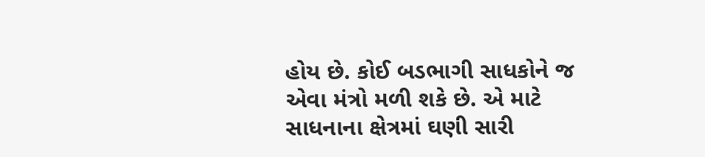હોય છે. કોઈ બડભાગી સાધકોને જ એવા મંત્રો મળી શકે છે. એ માટે સાધનાના ક્ષેત્રમાં ઘણી સારી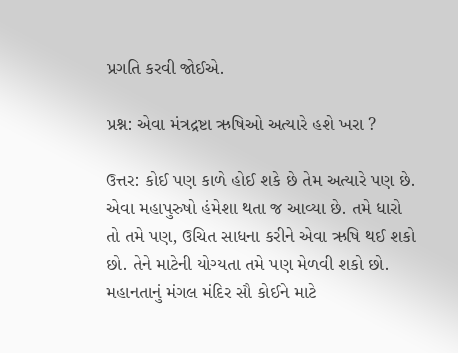પ્રગતિ કરવી જોઈએ.

પ્રશ્ન: એવા મંત્રદ્રષ્ટા ઋષિઓ અત્યારે હશે ખરા ?

ઉત્તર: કોઈ પણ કાળે હોઈ શકે છે તેમ અત્યારે પણ છે. એવા મહાપુરુષો હંમેશા થતા જ આવ્યા છે. તમે ધારો તો તમે પણ, ઉચિત સાધના કરીને એવા ઋષિ થઈ શકો છો. તેને માટેની યોગ્યતા તમે પણ મેળવી શકો છો. મહાનતાનું મંગલ મંદિર સૌ કોઈને માટે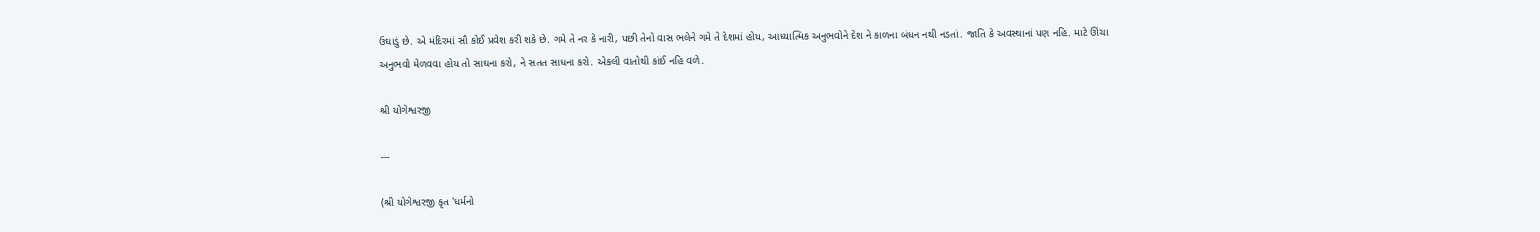ઉઘાડું છે. એ મંદિરમાં સૌ કોઈ પ્રવેશ કરી શકે છે. ગમે તે નર કે નારી, પછી તેનો વાસ ભલેને ગમે તે દેશમાં હોય, આધ્યાત્મિક અનુભવોને દેશ ને કાળના બંધન નથી નડતાં. જાતિ કે અવસ્થાનાં પણ નહિ. માટે ઊંચા અનુભવો મેળવવા હોય તો સાઘના કરો, ને સતત સાધના કરો. એકલી વાતોથી કાંઈ નહિ વળે.

શ્રી યોગેશ્વરજી

---

(શ્રી યોગેશ્વરજી કૃત 'ધર્મનો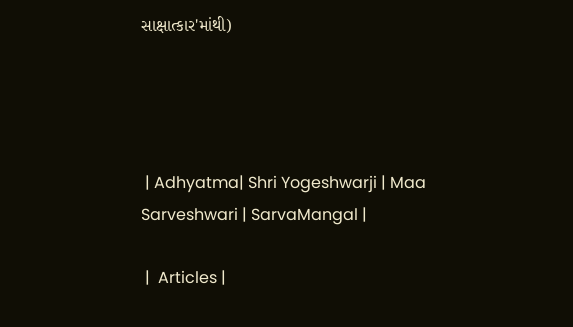સાક્ષાત્કાર'માંથી)




 | Adhyatma| Shri Yogeshwarji | Maa Sarveshwari | SarvaMangal |

 |  Articles |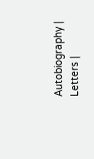Autobiography | Letters |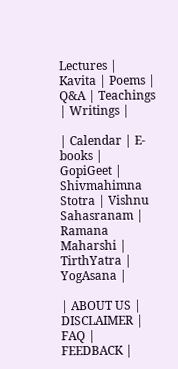Lectures | Kavita | Poems | Q&A | Teachings | Writings |

| Calendar | E-books | GopiGeet | Shivmahimna Stotra | Vishnu Sahasranam | Ramana Maharshi | TirthYatra | YogAsana |

| ABOUT US | DISCLAIMER | FAQ | FEEDBACK |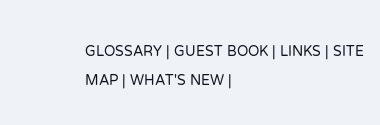GLOSSARY | GUEST BOOK | LINKS | SITE MAP | WHAT'S NEW |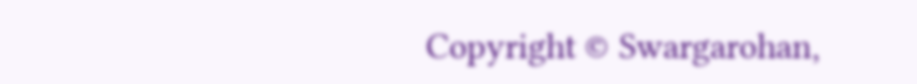Copyright © Swargarohan,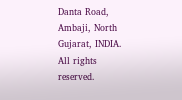Danta Road, Ambaji, North Gujarat, INDIA. All rights reserved.